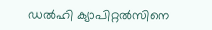ഡല്‍ഹി ക്യാപിറ്റല്‍സിനെ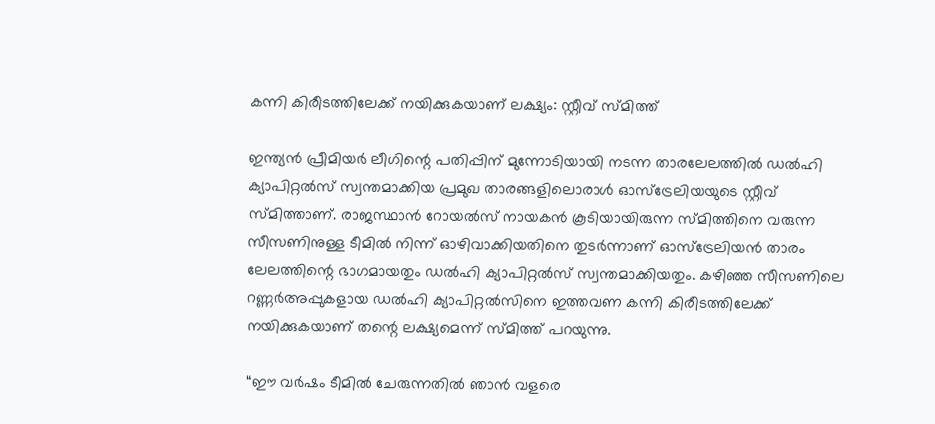കന്നി കിരീടത്തിലേക്ക് നയിക്കുകയാണ് ലക്ഷ്യം: സ്റ്റീവ് സ്മിത്ത്

ഇന്ത്യന്‍ പ്രീമിയര്‍ ലീഗിന്റെ പതിപ്പിന് മുന്നോടിയായി നടന്ന താരലേലത്തില്‍ ഡല്‍ഹി ക്യാപിറ്റല്‍സ് സ്വന്തമാക്കിയ പ്രമുഖ താരങ്ങളിലൊരാള്‍ ഓസ്ട്രേലിയയുടെ സ്റ്റീവ് സ്മിത്താണ്. രാജസ്ഥാന്‍ റോയല്‍സ് നായകന്‍ കൂടിയായിരുന്ന സ്മിത്തിനെ വരുന്ന സീസണിനുള്ള ടീമില്‍ നിന്ന് ഓഴിവാക്കിയതിനെ തുടര്‍ന്നാണ് ഓസ്ട്രേലിയന്‍ താരം ലേലത്തിന്റെ ഭാഗമായതും ഡല്‍ഹി ക്യാപിറ്റല്‍സ് സ്വന്തമാക്കിയതും. കഴിഞ്ഞ സീസണിലെ റണ്ണര്‍അപ്പുകളായ ഡല്‍ഹി ക്യാപിറ്റല്‍സിനെ ഇത്തവണ കന്നി കിരീടത്തിലേക്ക് നയിക്കുകയാണ് തന്റെ ലക്ഷ്യമെന്ന് സ്മിത്ത് പറയുന്നു.

“ഈ വര്‍ഷം ടീമില്‍ ചേരുന്നതില്‍ ഞാന്‍ വളരെ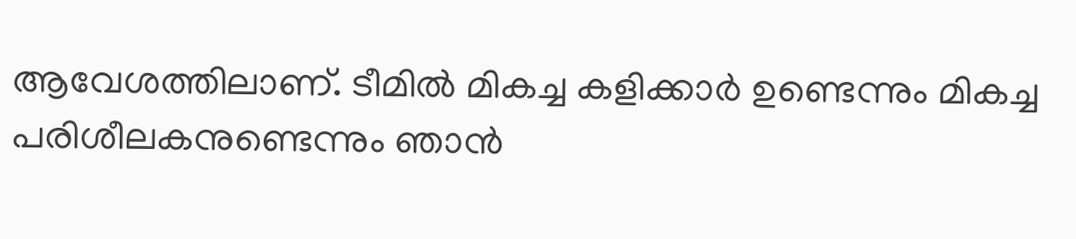ആവേശത്തിലാണ്. ടീമില്‍ മികച്ച കളിക്കാര്‍ ഉണ്ടെന്നും മികച്ച പരിശീലകനുണ്ടെന്നും ഞാന്‍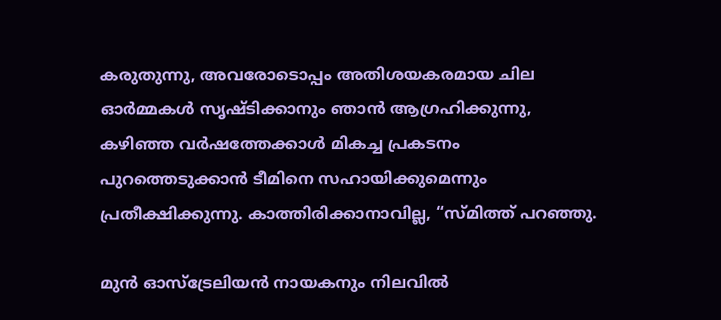കരുതുന്നു, അവരോടൊപ്പം അതിശയകരമായ ചില ഓര്‍മ്മകള്‍ സൃഷ്ടിക്കാനും ഞാന്‍ ആഗ്രഹിക്കുന്നു, കഴിഞ്ഞ വര്‍ഷത്തേക്കാള്‍ മികച്ച പ്രകടനം പുറത്തെടുക്കാന്‍ ടീമിനെ സഹായിക്കുമെന്നും പ്രതീക്ഷിക്കുന്നു. കാത്തിരിക്കാനാവില്ല, “സ്മിത്ത് പറഞ്ഞു.

മുന്‍ ഓസ്ട്രേലിയന്‍ നായകനും നിലവില്‍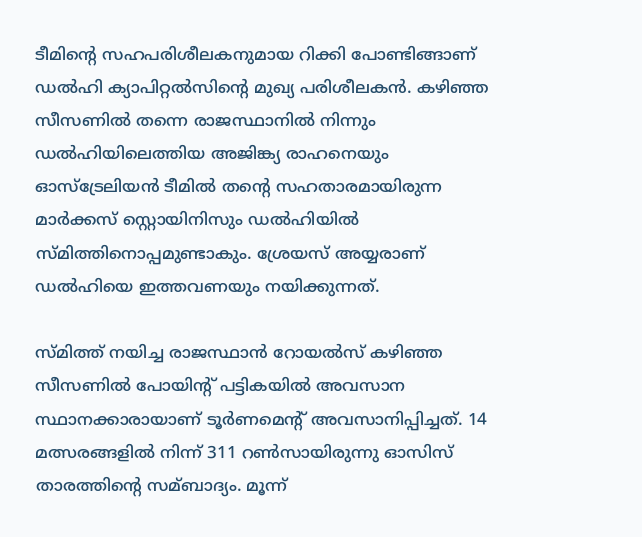ടീമിന്റെ സഹപരിശീലകനുമായ റിക്കി പോണ്ടിങ്ങാണ് ഡല്‍ഹി ക്യാപിറ്റല്‍സിന്റെ മുഖ്യ പരിശീലകന്‍. കഴിഞ്ഞ സീസണില്‍ തന്നെ രാജസ്ഥാനില്‍ നിന്നും ഡല്‍ഹിയിലെത്തിയ അജിങ്ക്യ രാഹനെയും ഓസ്ട്രേലിയന്‍ ടീമില്‍ തന്റെ സഹതാരമായിരുന്ന മാര്‍ക്കസ് സ്റ്റൊയിനിസും ഡല്‍ഹിയില്‍ സ്മിത്തിനൊപ്പമുണ്ടാകും. ശ്രേയസ് അയ്യരാണ് ഡല്‍ഹിയെ ഇത്തവണയും നയിക്കുന്നത്.

സ്മിത്ത് നയിച്ച രാജസ്ഥാന്‍ റോയല്‍സ് കഴിഞ്ഞ സീസണില്‍ പോയിന്റ് പട്ടികയില്‍ അവസാന സ്ഥാനക്കാരായാണ് ടൂര്‍ണമെന്റ് അവസാനിപ്പിച്ചത്. 14 മത്സരങ്ങളില്‍ നിന്ന് 311 റണ്‍സായിരുന്നു ഓസിസ് താരത്തിന്റെ സമ്ബാദ്യം. മൂന്ന്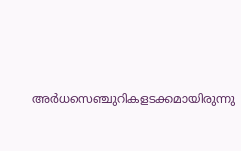അര്‍ധസെഞ്ചുറികളടക്കമായിരുന്നു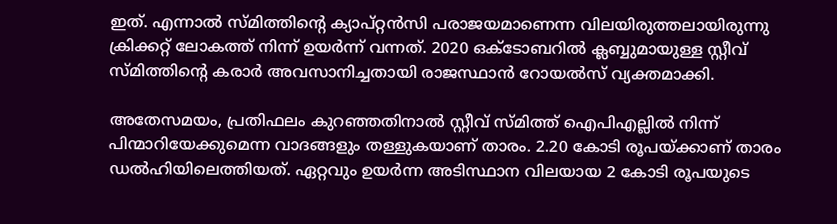ഇത്. എന്നാല്‍ സ്മിത്തിന്റെ ക്യാപ്റ്റന്‍സി പരാജയമാണെന്ന വിലയിരുത്തലായിരുന്നു ക്രിക്കറ്റ് ലോകത്ത് നിന്ന് ഉയര്‍ന്ന് വന്നത്. 2020 ഒക്ടോബറില്‍ ക്ലബ്ബുമായുള്ള സ്റ്റീവ് സ്മിത്തിന്റെ കരാര്‍ അവസാനിച്ചതായി രാജസ്ഥാന്‍ റോയല്‍സ് വ്യക്തമാക്കി.

അതേസമയം, പ്രതിഫലം കുറഞ്ഞതിനാല്‍ സ്റ്റീവ് സ്മിത്ത് ഐപിഎല്ലില്‍ നിന്ന് പിന്മാറിയേക്കുമെന്ന വാദങ്ങളും തള്ളുകയാണ് താരം. 2.20 കോടി രൂപയ്ക്കാണ് താരം ഡല്‍ഹിയിലെത്തിയത്. ഏറ്റവും ഉയര്‍ന്ന അടിസ്ഥാന വിലയായ 2 കോടി രൂപയുടെ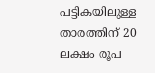പട്ടികയിലുള്ള താരത്തിന് 20 ലക്ഷം രൂപ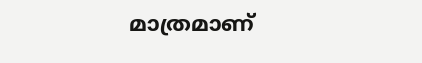മാത്രമാണ്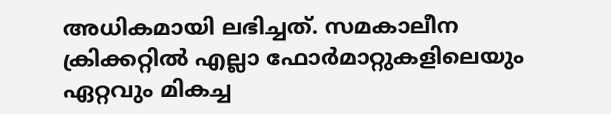അധികമായി ലഭിച്ചത്. സമകാലീന ക്രിക്കറ്റില്‍ എല്ലാ ഫോര്‍മാറ്റുകളിലെയും ഏറ്റവും മികച്ച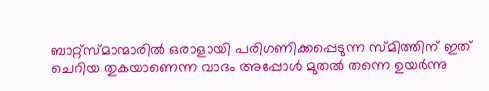ബാറ്റ്സ്മാന്മാരില്‍ ഒരാളായി പരിഗണിക്കപ്പെടുന്ന സ്മിത്തിന് ഇത് ചെറിയ തുകയാണെന്ന വാദം അപ്പോള്‍ മുതല്‍ തന്നെ ഉയര്‍ന്നു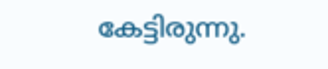കേട്ടിരുന്നു.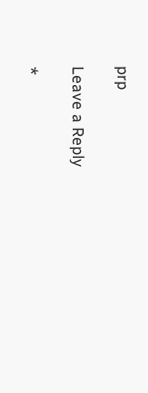prp

Leave a Reply

*